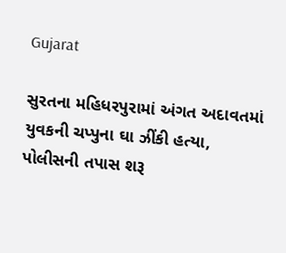Gujarat

સુરતના મહિધરપુરામાં અંગત અદાવતમાં યુવકની ચપ્પુના ઘા ઝીંકી હત્યા, પોલીસની તપાસ શરૂ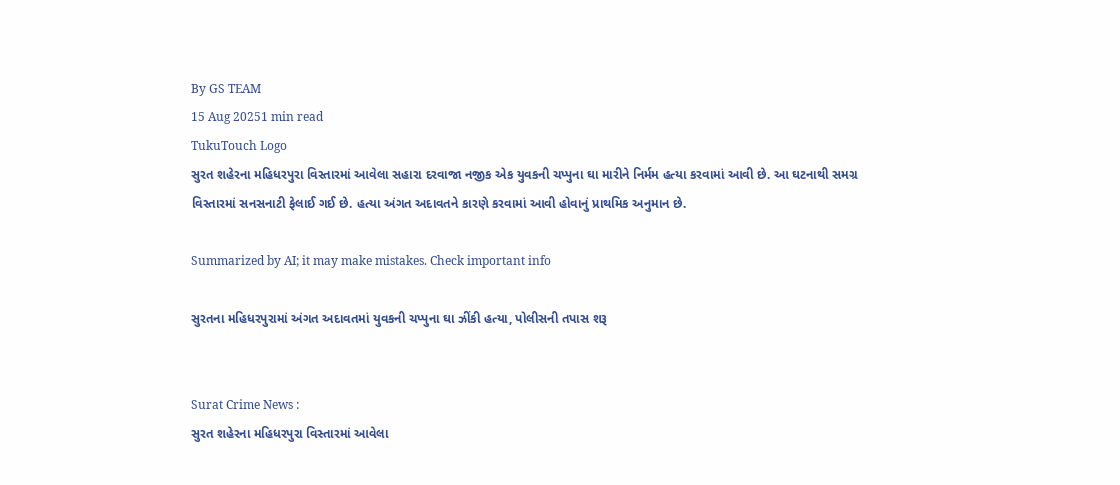By GS TEAM
15 Aug 20251 min read
TukuTouch Logo
સુરત શહેરના મહિધરપુરા વિસ્તારમાં આવેલા સહારા દરવાજા નજીક એક યુવકની ચપ્પુના ઘા મારીને નિર્મમ હત્યા કરવામાં આવી છે. આ ઘટનાથી સમગ્ર વિસ્તારમાં સનસનાટી ફેલાઈ ગઈ છે. હત્યા અંગત અદાવતને કારણે કરવામાં આવી હોવાનું પ્રાથમિક અનુમાન છે.

Summarized by AI; it may make mistakes. Check important info

સુરતના મહિધરપુરામાં અંગત અદાવતમાં યુવકની ચપ્પુના ઘા ઝીંકી હત્યા, પોલીસની તપાસ શરૂ


Surat Crime News :
સુરત શહેરના મહિધરપુરા વિસ્તારમાં આવેલા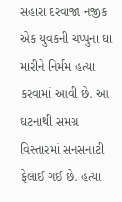સહારા દરવાજા નજીક એક યુવકની ચપ્પુના ઘા મારીને નિર્મમ હત્યા કરવામાં આવી છે. આ ઘટનાથી સમગ્ર વિસ્તારમાં સનસનાટી ફેલાઈ ગઈ છે. હત્યા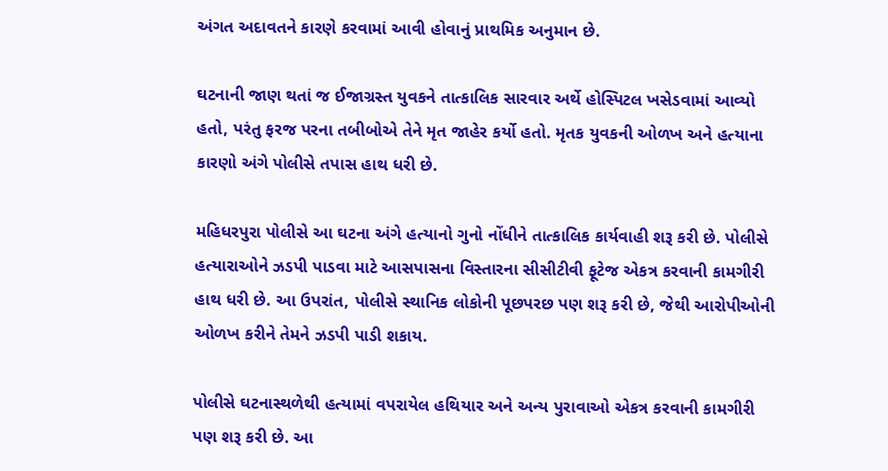અંગત અદાવતને કારણે કરવામાં આવી હોવાનું પ્રાથમિક અનુમાન છે.

ઘટનાની જાણ થતાં જ ઈજાગ્રસ્ત યુવકને તાત્કાલિક સારવાર અર્થે હોસ્પિટલ ખસેડવામાં આવ્યો હતો, પરંતુ ફરજ પરના તબીબોએ તેને મૃત જાહેર કર્યો હતો. મૃતક યુવકની ઓળખ અને હત્યાના કારણો અંગે પોલીસે તપાસ હાથ ધરી છે.

મહિધરપુરા પોલીસે આ ઘટના અંગે હત્યાનો ગુનો નોંધીને તાત્કાલિક કાર્યવાહી શરૂ કરી છે. પોલીસે હત્યારાઓને ઝડપી પાડવા માટે આસપાસના વિસ્તારના સીસીટીવી ફૂટેજ એકત્ર કરવાની કામગીરી હાથ ધરી છે. આ ઉપરાંત, પોલીસે સ્થાનિક લોકોની પૂછપરછ પણ શરૂ કરી છે, જેથી આરોપીઓની ઓળખ કરીને તેમને ઝડપી પાડી શકાય.

પોલીસે ઘટનાસ્થળેથી હત્યામાં વપરાયેલ હથિયાર અને અન્ય પુરાવાઓ એકત્ર કરવાની કામગીરી પણ શરૂ કરી છે. આ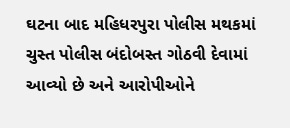ઘટના બાદ મહિધરપુરા પોલીસ મથકમાં ચુસ્ત પોલીસ બંદોબસ્ત ગોઠવી દેવામાં આવ્યો છે અને આરોપીઓને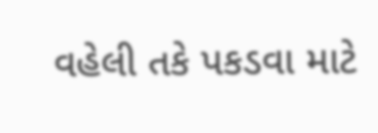વહેલી તકે પકડવા માટે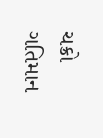ચક્રો ગતિમાન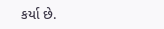કર્યા છે.